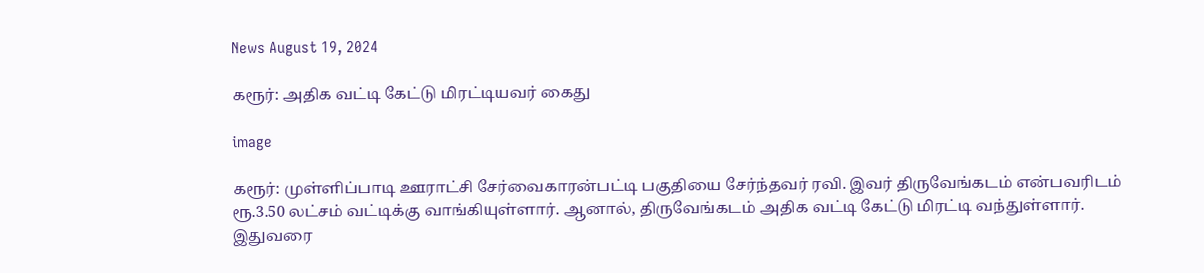News August 19, 2024

கரூர்: அதிக வட்டி கேட்டு மிரட்டியவர் கைது

image

கரூர்: முள்ளிப்பாடி ஊராட்சி சேர்வைகாரன்பட்டி பகுதியை சேர்ந்தவர் ரவி. இவர் திருவேங்கடம் என்பவரிடம் ரூ.3.50 லட்சம் வட்டிக்கு வாங்கியுள்ளார். ஆனால், திருவேங்கடம் அதிக வட்டி கேட்டு மிரட்டி வந்துள்ளார். இதுவரை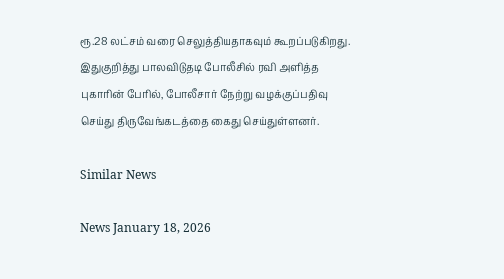ரூ.28 லட்சம் வரை செலுத்தியதாகவும் கூறப்படுகிறது. இதுகுறித்து பாலவிடுதடி போலீசில் ரவி அளித்த புகாரின் பேரில், போலீசார் நேற்று வழக்குப்பதிவு செய்து திருவேங்கடத்தை கைது செய்துள்ளனர்.

Similar News

News January 18, 2026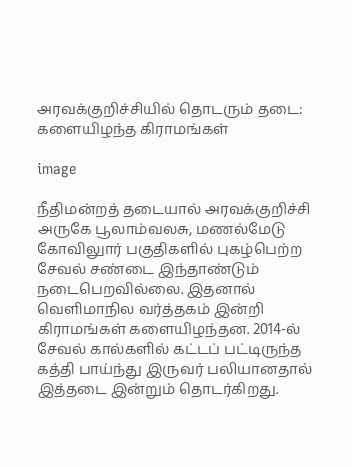அரவக்குறிச்சியில் தொடரும் தடை: களையிழந்த கிராமங்கள்

image

நீதிமன்றத் தடையால் அரவக்குறிச்சி அருகே பூலாம்வலசு, மணல்மேடு
கோவிலுார் பகுதிகளில் புகழ்பெற்ற சேவல் சண்டை இந்தாண்டும் நடைபெறவில்லை. இதனால் வெளிமாநில வர்த்தகம் இன்றி கிராமங்கள் களையிழந்தன. 2014-ல் சேவல் கால்களில் கட்டப் பட்டிருந்த கத்தி பாய்ந்து இருவர் பலியானதால் இத்தடை இன்றும் தொடர்கிறது.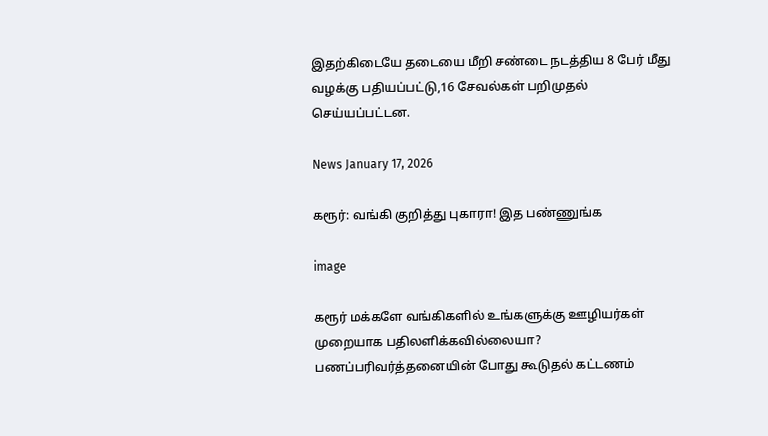இதற்கிடையே தடையை மீறி சண்டை நடத்திய 8 பேர் மீது வழக்கு பதியப்பட்டு,16 சேவல்கள் பறிமுதல் செய்யப்பட்டன.

News January 17, 2026

கரூர்: வங்கி குறித்து புகாரா! இத பண்ணுங்க

image

கரூர் மக்களே வங்கிகளில் உங்களுக்கு ஊழியர்கள் முறையாக பதிலளிக்கவில்லையா? பணப்பரிவர்த்தனையின் போது கூடுதல் கட்டணம்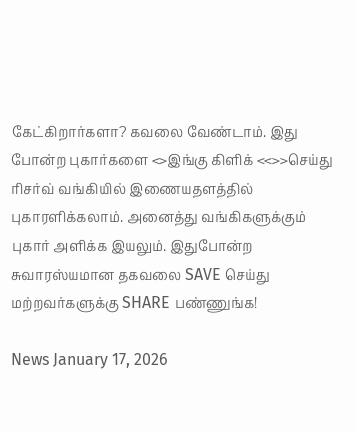கேட்கிறார்களா? கவலை வேண்டாம். இது போன்ற புகார்களை <>இங்கு கிளிக் <<>>செய்து ரிசர்வ் வங்கியில் இணையதளத்தில் புகாரளிக்கலாம். அனைத்து வங்கிகளுக்கும் புகார் அளிக்க இயலும். இதுபோன்ற சுவாரஸ்யமான தகவலை SAVE செய்து மற்றவர்களுக்கு SHARE பண்ணுங்க!

News January 17, 2026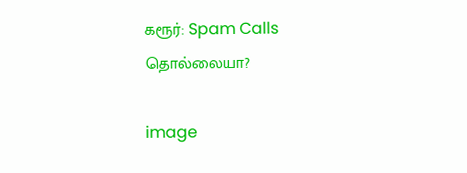கரூர்: Spam Calls தொல்லையா?

image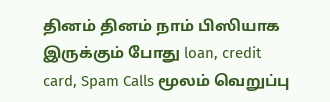தினம் தினம் நாம் பிஸியாக இருக்கும் போது loan, credit card, Spam Calls மூலம் வெறுப்பு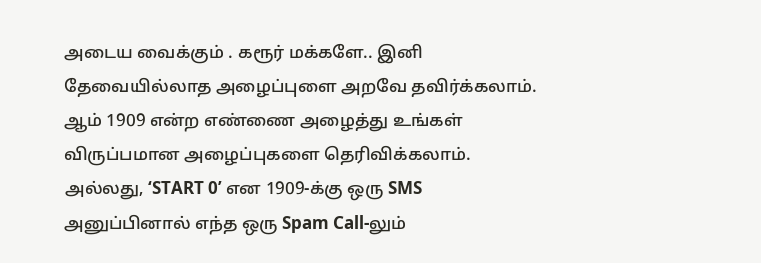அடைய வைக்கும் . கரூர் மக்களே.. இனி தேவையில்லாத அழைப்புளை அறவே தவிர்க்கலாம். ஆம் 1909 என்ற எண்ணை அழைத்து உங்கள் விருப்பமான அழைப்புகளை தெரிவிக்கலாம். அல்லது, ‘START 0’ என 1909-க்கு ஒரு SMS அனுப்பினால் எந்த ஒரு Spam Call-லும்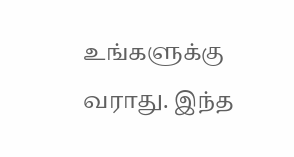உங்களுக்கு வராது. இந்த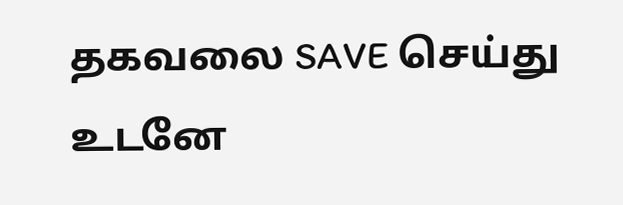தகவலை SAVE செய்து உடனே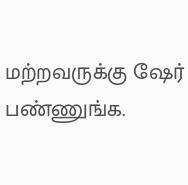மற்றவருக்கு ஷேர் பண்ணுங்க.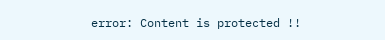error: Content is protected !!